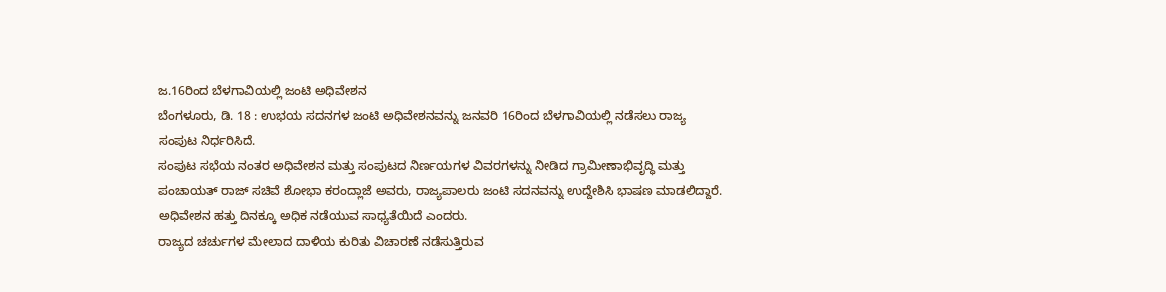ಜ.16ರಿಂದ ಬೆಳಗಾವಿಯಲ್ಲಿ ಜಂಟಿ ಅಧಿವೇಶನ
ಬೆಂಗಳೂರು, ಡಿ. 18 : ಉಭಯ ಸದನಗಳ ಜಂಟಿ ಅಧಿವೇಶನವನ್ನು ಜನವರಿ 16ರಿಂದ ಬೆಳಗಾವಿಯಲ್ಲಿ ನಡೆಸಲು ರಾಜ್ಯ ಸಂಪುಟ ನಿರ್ಧರಿಸಿದೆ.
ಸಂಪುಟ ಸಭೆಯ ನಂತರ ಅಧಿವೇಶನ ಮತ್ತು ಸಂಪುಟದ ನಿರ್ಣಯಗಳ ವಿವರಗಳನ್ನು ನೀಡಿದ ಗ್ರಾಮೀಣಾಭಿವೃದ್ಧಿ ಮತ್ತು ಪಂಚಾಯತ್ ರಾಜ್ ಸಚಿವೆ ಶೋಭಾ ಕರಂದ್ಲಾಜೆ ಅವರು, ರಾಜ್ಯಪಾಲರು ಜಂಟಿ ಸದನವನ್ನು ಉದ್ದೇಶಿಸಿ ಭಾಷಣ ಮಾಡಲಿದ್ದಾರೆ. ಅಧಿವೇಶನ ಹತ್ತು ದಿನಕ್ಕೂ ಅಧಿಕ ನಡೆಯುವ ಸಾಧ್ಯತೆಯಿದೆ ಎಂದರು.
ರಾಜ್ಯದ ಚರ್ಚುಗಳ ಮೇಲಾದ ದಾಳಿಯ ಕುರಿತು ವಿಚಾರಣೆ ನಡೆಸುತ್ತಿರುವ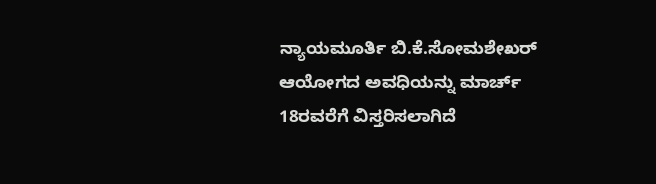ನ್ಯಾಯಮೂರ್ತಿ ಬಿ.ಕೆ.ಸೋಮಶೇಖರ್ ಆಯೋಗದ ಅವಧಿಯನ್ನು ಮಾರ್ಚ್ 18ರವರೆಗೆ ವಿಸ್ತರಿಸಲಾಗಿದೆ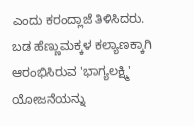ಎಂದು ಕರಂದ್ಲಾಜೆ ತಿಳಿಸಿದರು.
ಬಡ ಹೆಣ್ಣುಮಕ್ಕಳ ಕಲ್ಯಾಣಕ್ಕಾಗಿ ಆರಂಭಿಸಿರುವ 'ಭಾಗ್ಯಲಕ್ಷ್ಮಿ' ಯೋಜನೆಯನ್ನು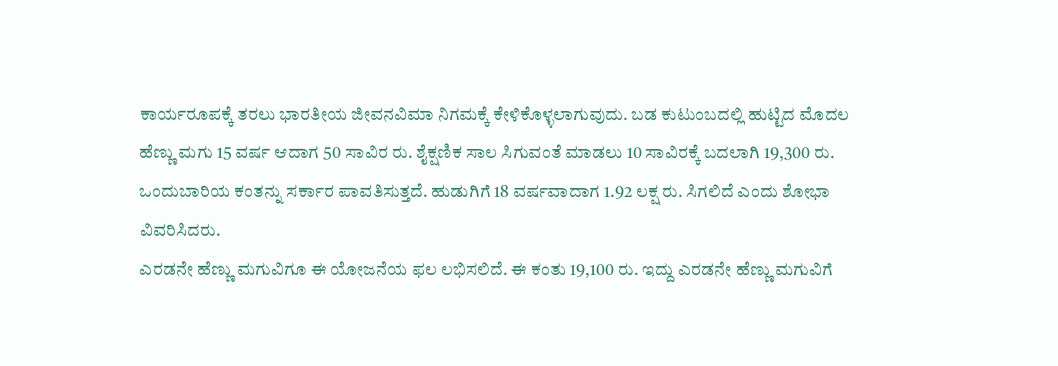ಕಾರ್ಯರೂಪಕ್ಕೆ ತರಲು ಭಾರತೀಯ ಜೀವನವಿಮಾ ನಿಗಮಕ್ಕೆ ಕೇಳಿಕೊಳ್ಳಲಾಗುವುದು. ಬಡ ಕುಟುಂಬದಲ್ಲಿ ಹುಟ್ಟಿದ ಮೊದಲ ಹೆಣ್ಣು ಮಗು 15 ವರ್ಷ ಆದಾಗ 50 ಸಾವಿರ ರು. ಶೈಕ್ಷಣಿಕ ಸಾಲ ಸಿಗುವಂತೆ ಮಾಡಲು 10 ಸಾವಿರಕ್ಕೆ ಬದಲಾಗಿ 19,300 ರು. ಒಂದುಬಾರಿಯ ಕಂತನ್ನು ಸರ್ಕಾರ ಪಾವತಿಸುತ್ತದೆ. ಹುಡುಗಿಗೆ 18 ವರ್ಷವಾದಾಗ 1.92 ಲಕ್ಷ ರು. ಸಿಗಲಿದೆ ಎಂದು ಶೋಭಾ ವಿವರಿಸಿದರು.
ಎರಡನೇ ಹೆಣ್ಣು ಮಗುವಿಗೂ ಈ ಯೋಜನೆಯ ಫಲ ಲಭಿಸಲಿದೆ. ಈ ಕಂತು 19,100 ರು. ಇದ್ದು ಎರಡನೇ ಹೆಣ್ಣು ಮಗುವಿಗೆ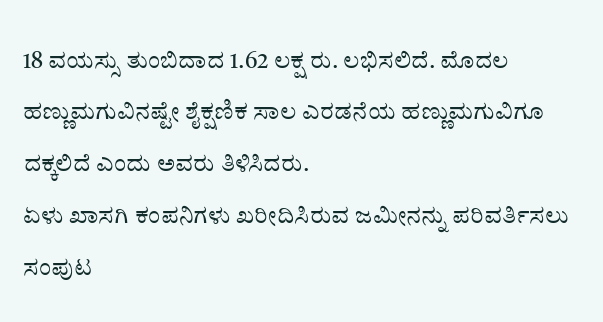18 ವಯಸ್ಸು ತುಂಬಿದಾದ 1.62 ಲಕ್ಷ ರು. ಲಭಿಸಲಿದೆ. ಮೊದಲ ಹಣ್ಣುಮಗುವಿನಷ್ಟೇ ಶೈಕ್ಷಣಿಕ ಸಾಲ ಎರಡನೆಯ ಹಣ್ಣುಮಗುವಿಗೂ ದಕ್ಕಲಿದೆ ಎಂದು ಅವರು ತಿಳಿಸಿದರು.
ಏಳು ಖಾಸಗಿ ಕಂಪನಿಗಳು ಖರೀದಿಸಿರುವ ಜಮೀನನ್ನು ಪರಿವರ್ತಿಸಲು ಸಂಪುಟ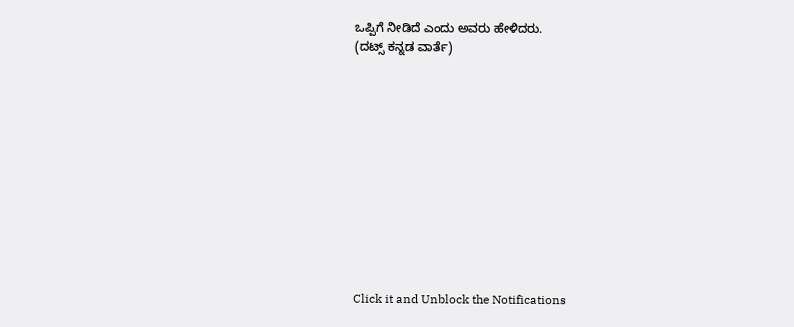ಒಪ್ಪಿಗೆ ನೀಡಿದೆ ಎಂದು ಅವರು ಹೇಳಿದರು.
(ದಟ್ಸ್ ಕನ್ನಡ ವಾರ್ತೆ)












Click it and Unblock the Notifications